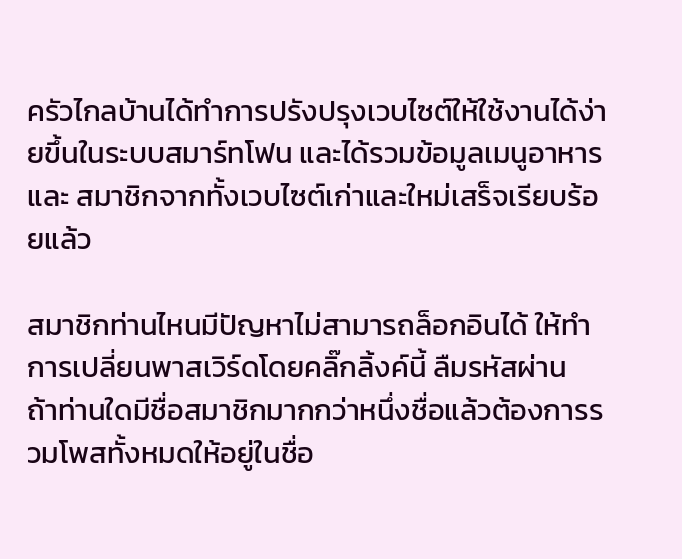ครัวไกลบ้านได้ทำการปรังปรุงเวบไซต์ให้ใช้งานได้ง่ายขึ้นในระบบสมาร์ทโฟน และได้รวมข้อมูลเมนูอาหารและ สมาชิกจากทั้งเวบไซต์เก่าและใหม่เสร็จเรียบร้อยแล้ว

สมาชิกท่านไหนมีปัญหาไม่สามารถล็อกอินได้ ให้ทำการเปลี่ยนพาสเวิร์ดโดยคลิ๊กลิ้งค์นี้ ลืมรหัสผ่าน
ถ้าท่านใดมีชื่อสมาชิกมากกว่าหนึ่งชื่อแล้วต้องการรวมโพสทั้งหมดให้อยู่ในชื่อ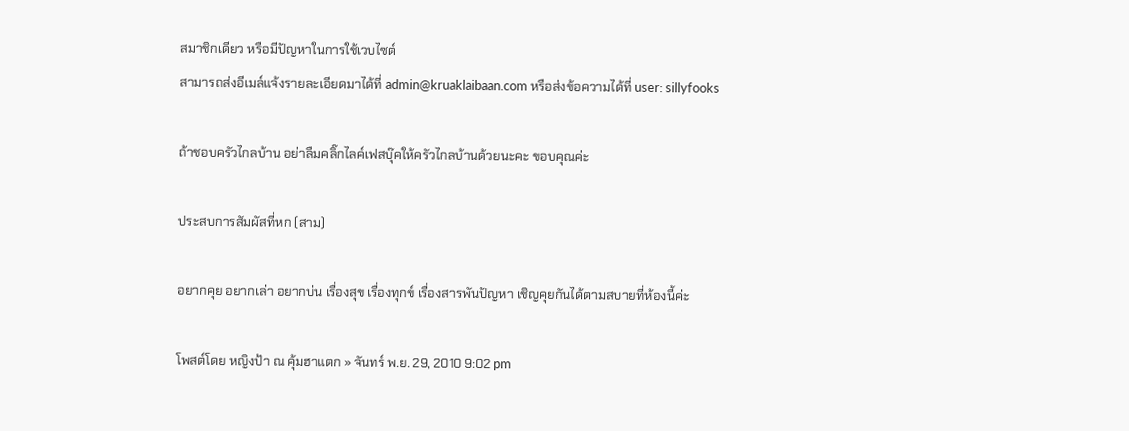สมาชิกเดียว หรือมีปัญหาในการใช้เวบไซต์
สามารถส่งอีเมล์แจ้งรายละเอียดมาได้ที่ admin@kruaklaibaan.com หรือส่งข้อความได้ที่ user: sillyfooks

ถ้าชอบครัวไกลบ้าน อย่าลืมคลิ๊กไลค์เฟสบุ๊คให้ครัวไกลบ้านด้วยนะคะ ขอบคุณค่ะ

ประสบการสัมผัสที่หก (สาม)

อยากคุย อยากเล่า อยากบ่น เรื่องสุข เรื่องทุกข์ เรื่องสารพันปัญหา เชิญคุยกันได้ตามสบายที่ห้องนี้ค่ะ

โพสต์โดย หญิงป้า ณ คุ้มฮาแตก » จันทร์ พ.ย. 29, 2010 9:02 pm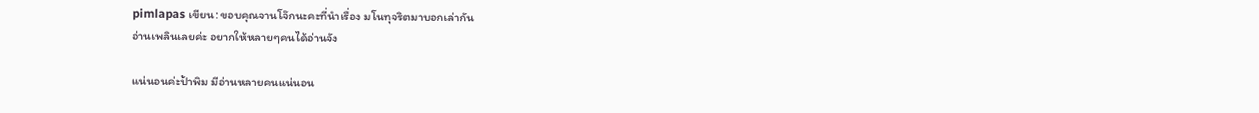pimlapas เขียน: ขอบคุณจานโจ๊กนะคะที่นำเรื่อง มโนทุจริตมาบอกเล่ากัน
อ่านเพลินเลยค่ะ อยากให้หลายๆคนได้อ่านจัง

แน่นอนค่ะป้าพิม มีอ่านหลายคนแน่นอน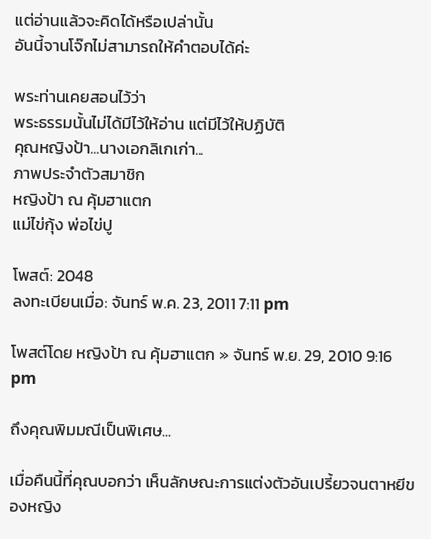แต่อ่านแล้วจะคิดได้หรือเปล่านั้น
อันนี้จานโจ๊กไม่สามารถให้คำตอบได้ค่ะ

พระท่านเคยสอนไว้ว่า
พระธรรมนั้นไม่ได้มีไว้ให้อ่าน แต่มีไว้ให้ปฏิบัติ
คุณหญิงป้า...นางเอกลิเกเก่า...
ภาพประจำตัวสมาชิก
หญิงป้า ณ คุ้มฮาแตก
แม่ไข่กุ้ง พ่อไข่ปู

โพสต์: 2048
ลงทะเบียนเมื่อ: จันทร์ พ.ค. 23, 2011 7:11 pm

โพสต์โดย หญิงป้า ณ คุ้มฮาแตก » จันทร์ พ.ย. 29, 2010 9:16 pm

ถึงคุณพิมมณีเป็นพิเศษ...

เมื่อคืนนี้ที่คุณบอกว่า เห็นลักษณะการแต่งตัวอันเปรี้ยวจนตาหยีของหญิง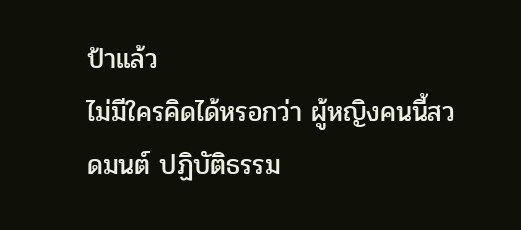ป้าแล้ว
ไม่มีใครคิดได้หรอกว่า ผู้หญิงคนนี้สวดมนต์ ปฏิบัติธรรม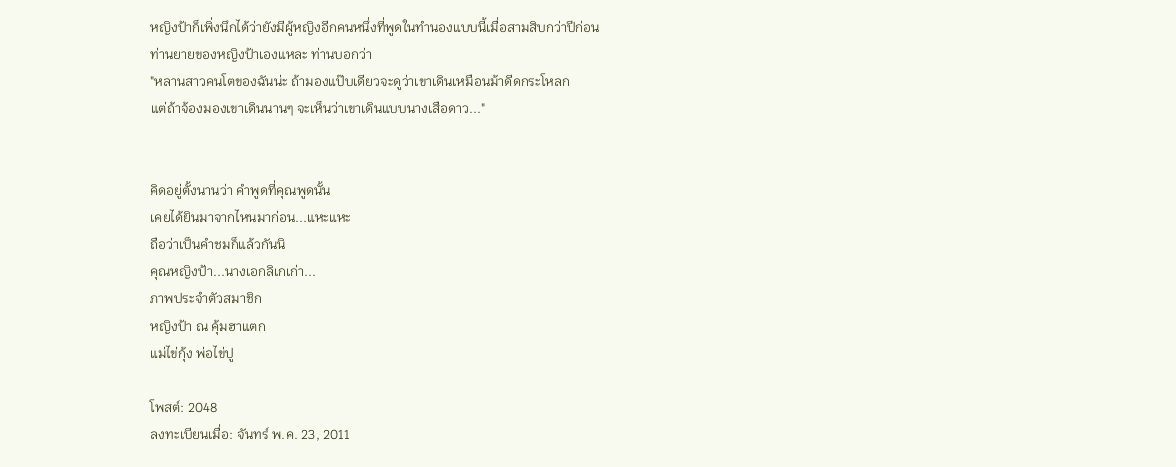หญิงป้าก็เพิ่งนึกได้ว่ายังมีผู้หญิงอีกคนหนึ่งที่พูดในทำนองแบบนี้เมื่อสามสิบกว่าปีก่อน
ท่านยายของหญิงป้าเองแหละ ท่านบอกว่า
"หลานสาวคนโตของฉันน่ะ ถ้ามองแป๊บเดียวจะดูว่าเขาเดินเหมือนม้าดีดกระโหลก
แต่ถ้าจ้องมองเขาเดินนานๆ จะเห็นว่าเขาเดินแบบนางเสือดาว..."


คิดอยู่ตั้งนานว่า คำพูดที่คุณพูดนั้น
เคยได้ยินมาจากไหนมาก่อน...แหะแหะ
ถือว่าเป็นคำชมก็แล้วกันนิ
คุณหญิงป้า...นางเอกลิเกเก่า...
ภาพประจำตัวสมาชิก
หญิงป้า ณ คุ้มฮาแตก
แม่ไข่กุ้ง พ่อไข่ปู

โพสต์: 2048
ลงทะเบียนเมื่อ: จันทร์ พ.ค. 23, 2011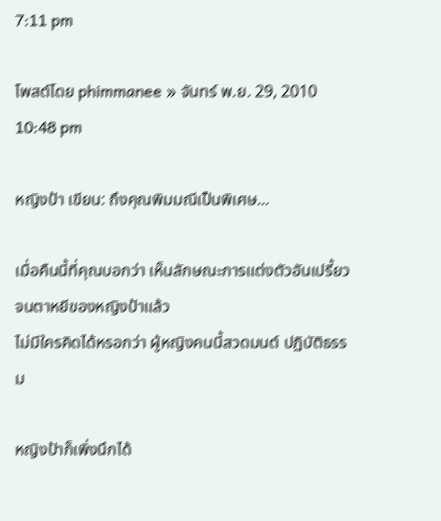7:11 pm

โพสต์โดย phimmanee » จันทร์ พ.ย. 29, 2010 10:48 pm

หญิงป้า เขียน: ถึงคุณพิมมณีเป็นพิเศษ...

เมื่อคืนนี้ที่คุณบอกว่า เห็นลักษณะการแต่งตัวอันเปรี้ยวจนตาหยีของหญิงป้าแล้ว
ไม่มีใครคิดได้หรอกว่า ผู้หญิงคนนี้สวดมนต์ ปฏิบัติธรรม

หญิงป้าก็เพิ่งนึกได้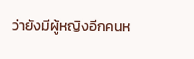ว่ายังมีผู้หญิงอีกคนห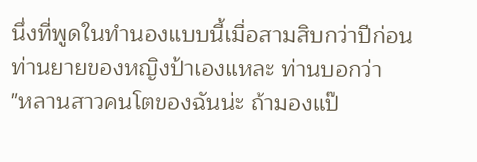นึ่งที่พูดในทำนองแบบนี้เมื่อสามสิบกว่าปีก่อน
ท่านยายของหญิงป้าเองแหละ ท่านบอกว่า
"หลานสาวคนโตของฉันน่ะ ถ้ามองแป๊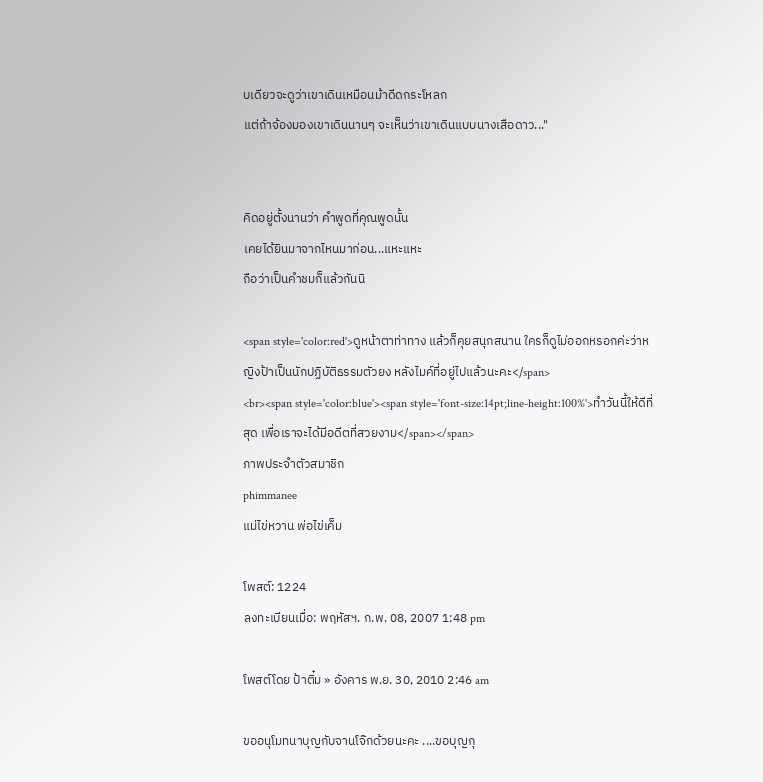บเดียวจะดูว่าเขาเดินเหมือนม้าดีดกระโหลก
แต่ถ้าจ้องมองเขาเดินนานๆ จะเห็นว่าเขาเดินแบบนางเสือดาว..."


คิดอยู่ตั้งนานว่า คำพูดที่คุณพูดนั้น
เคยได้ยินมาจากไหนมาก่อน...แหะแหะ
ถือว่าเป็นคำชมก็แล้วกันนิ

<span style='color:red'>ดูหน้าตาท่าทาง แล้วก็คุยสนุกสนาน ใครก็ดูไม่ออกหรอกค่ะว่าหญิงป้าเป็นนักปฏิบัติธรรมตัวยง หลังไมค์ที่อยู่ไปแล้วนะคะ</span>
<br><span style='color:blue'><span style='font-size:14pt;line-height:100%'>ทําวันนี้ให้ดีที่สุด เพื่อเราจะได้มีอดีตที่สวยงาม</span></span>
ภาพประจำตัวสมาชิก
phimmanee
แม่ไข่หวาน พ่อไข่เค็ม

โพสต์: 1224
ลงทะเบียนเมื่อ: พฤหัสฯ. ก.พ. 08, 2007 1:48 pm

โพสต์โดย ป้าติ๋ม » อังคาร พ.ย. 30, 2010 2:46 am

ขออนุโมทนาบุญกับจานโจ๊กด้วยนะคะ ....ขอบุญกุ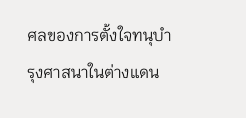ศลของการตั้งใจทนุบำรุงศาสนาในต่างแดน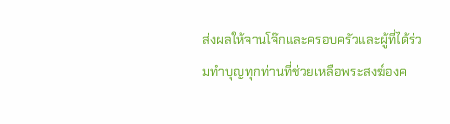ส่งผลให้จานโจ๊กและครอบครัวและผู้ที่ได้ร่วมทำบุญทุกท่านที่ช่วยเหลือพระสงฆ์องค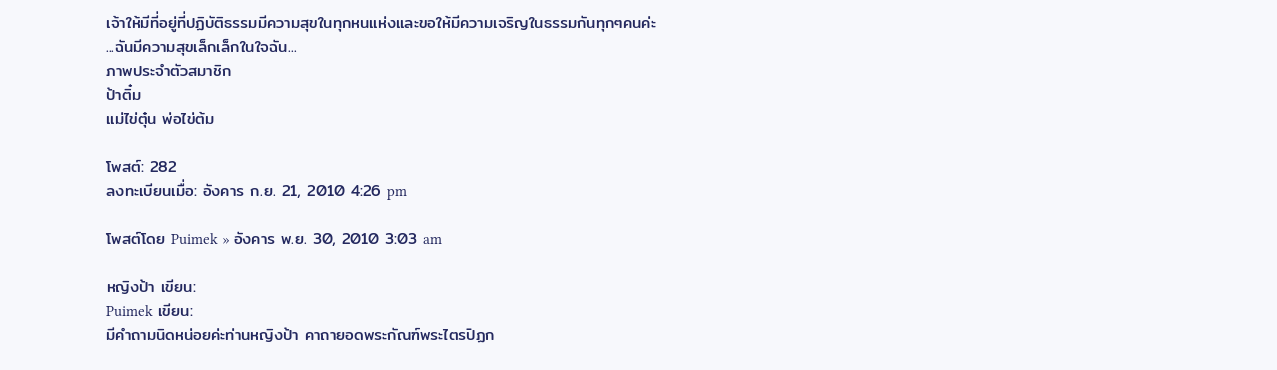เจ้าให้มีที่อยู่ที่ปฏิบัติธรรมมีความสุขในทุกหนแห่งและขอให้มีความเจริญในธรรมกันทุกๆคนค่ะ
...ฉันมีความสุขเล็กเล็กในใจฉัน...
ภาพประจำตัวสมาชิก
ป้าติ๋ม
แม่ไข่ตุ๋น พ่อไข่ต้ม

โพสต์: 282
ลงทะเบียนเมื่อ: อังคาร ก.ย. 21, 2010 4:26 pm

โพสต์โดย Puimek » อังคาร พ.ย. 30, 2010 3:03 am

หญิงป้า เขียน:
Puimek เขียน:
มีคำถามนิดหน่อยค่ะท่านหญิงป้า คาถายอดพระกัณฑ์พระไตรปิฏก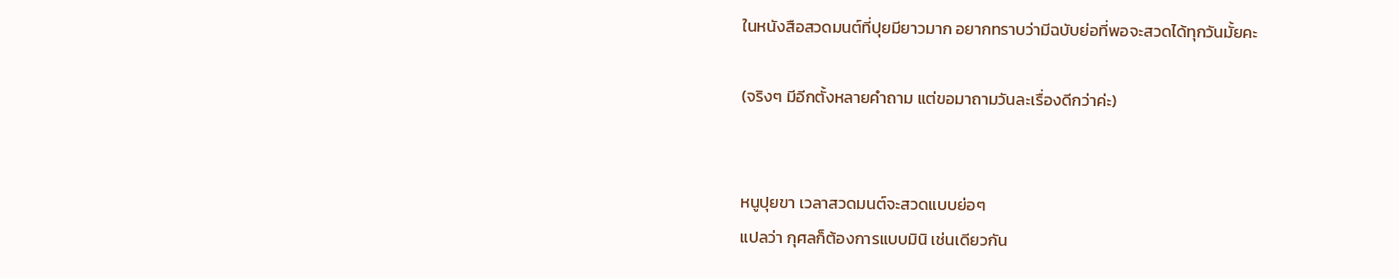ในหนังสือสวดมนต์ที่ปุยมียาวมาก อยากทราบว่ามีฉบับย่อที่พอจะสวดได้ทุกวันมั้ยคะ

(จริงๆ มีอีกตั้งหลายคำถาม แต่ขอมาถามวันละเรื่องดีกว่าค่ะ)


หนูปุยขา เวลาสวดมนต์จะสวดแบบย่อๆ
แปลว่า กุศลก็ต้องการแบบมินิ เช่นเดียวกัน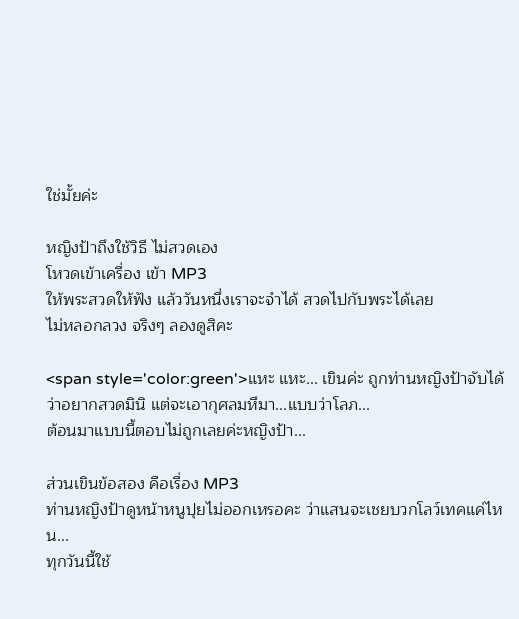ใช่มั้ยค่ะ

หญิงป้าถึงใช้วิธี ไม่สวดเอง
โหวดเข้าเครื่อง เข้า MP3
ให้พระสวดให้ฟัง แล้ววันหนึ่งเราจะจำได้ สวดไปกับพระได้เลย
ไม่หลอกลวง จริงๆ ลองดูสิคะ

<span style='color:green'>แหะ แหะ... เขินค่ะ ถูกท่านหญิงป้าจับได้
ว่าอยากสวดมินิ แต่จะเอากุศลมหึมา...แบบว่าโลภ...
ต้อนมาแบบนี้ตอบไม่ถูกเลยค่ะหญิงป้า...

ส่วนเขินข้อสอง คือเรื่อง MP3
ท่านหญิงป้าดูหน้าหนูปุยไม่ออกเหรอคะ ว่าแสนจะเชยบวกโลว์เทคแค่ไหน...
ทุกวันนี้ใช้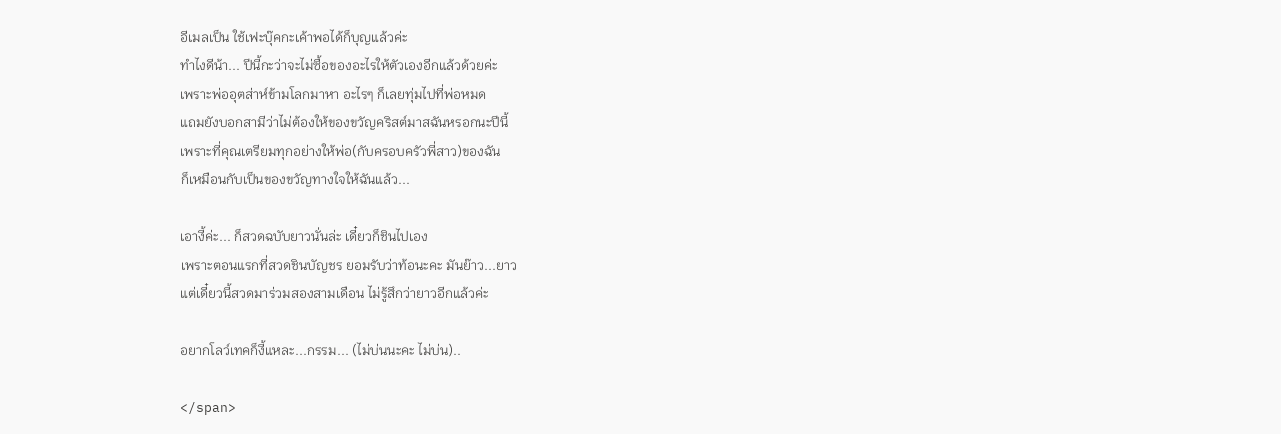อีเมลเป็น ใช้เฟะบุ๊คกะเค้าพอได้ก็บุญแล้วค่ะ
ทำไงดีน้า... ปีนี้กะว่าจะไม่ซื้อของอะไรให้ตัวเองอีกแล้วด้วยค่ะ
เพราะพ่ออุตส่าห์ข้ามโลกมาหา อะไรๆ ก็เลยทุ่มไปที่พ่อหมด
แถมยังบอกสามีว่าไม่ต้องให้ของขวัญคริสต์มาสฉันหรอกนะปีนี้
เพราะที่คุณเตรียมทุกอย่างให้พ่อ(กับครอบครัวพี่สาว)ของฉัน
ก็เหมือนกับเป็นของขวัญทางใจให้ฉันแล้ว...

เอางี้ค่ะ... ก็สวดฉบับยาวนั่นล่ะ เดี๋ยวก็ชินไปเอง
เพราะตอนแรกที่สวดชินบัญชร ยอมรับว่าท้อนะคะ มันย๊าว...ยาว
แต่เดี๋ยวนี้สวดมาร่วมสองสามเดือน ไม่รู้สึกว่ายาวอีกแล้วค่ะ

อยากโลว์เทคก็งี้แหละ...กรรม... (ไม่บ่นนะคะ ไม่บ่น)..

</span>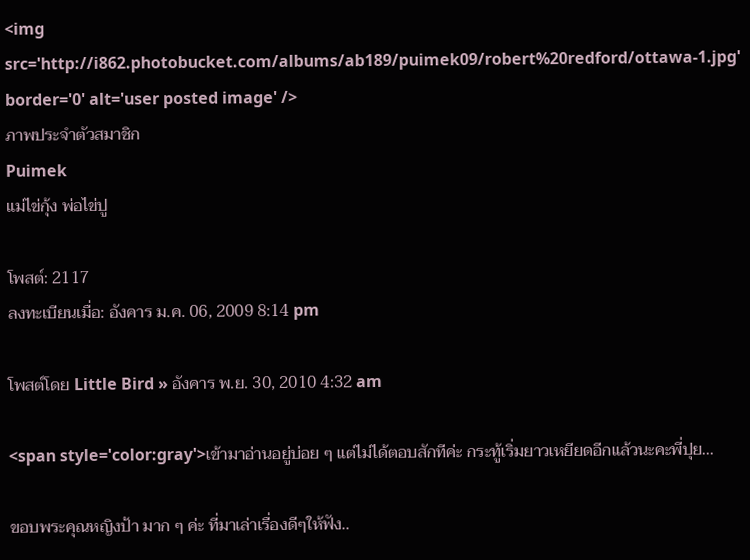<img src='http://i862.photobucket.com/albums/ab189/puimek09/robert%20redford/ottawa-1.jpg' border='0' alt='user posted image' />
ภาพประจำตัวสมาชิก
Puimek
แม่ไข่กุ้ง พ่อไข่ปู

โพสต์: 2117
ลงทะเบียนเมื่อ: อังคาร ม.ค. 06, 2009 8:14 pm

โพสต์โดย Little Bird » อังคาร พ.ย. 30, 2010 4:32 am

<span style='color:gray'>เข้ามาอ่านอยู่บ่อย ๆ แต่ไม่ได้ตอบสักทีค่ะ กระทู้เริ่มยาวเหยียดอีกแล้วนะคะพี่ปุย...

ขอบพระคุณหญิงป้า มาก ๆ ค่ะ ที่มาเล่าเรื่องดีๆให้ฟัง..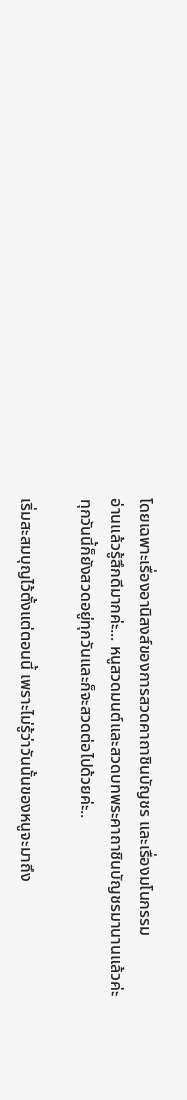โดยเฉพาะเรื่องอานิสงส์ของการสวดคาถาชินบัญชร และเรื่องมโนกรรม
อ่านแล้วรู้สึกดีมากค่ะ... หนูสวดมนต์และสวดบทพระคาถาชินบัญชรมานานแล้วค่ะ
ทุกวันนี้ก็ยังสวดอยู่ทุกวันและก็จะสวดต่อไปด้วยค่ะ..

เริ่มสะสมบุญไว้ตั้งแต่ตอนนี้ เพราะไม่รู้ว่าวันนั้นของหนูจะมาถึง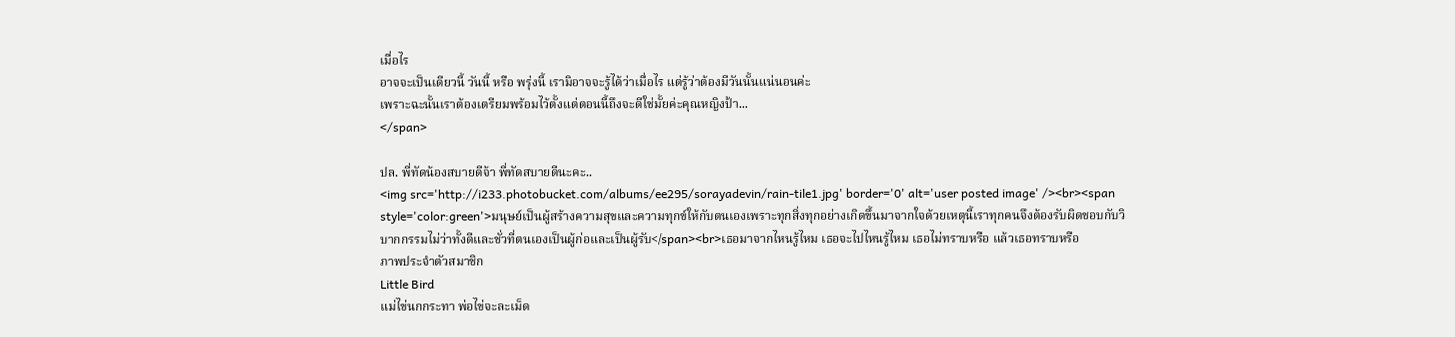เมื่อไร
อาจจะเป็นเดียวนี้ วันนี้ หรือ พรุ่งนี้ เรามิอาจจะรู้ได้ว่าเมื่อไร แต่รู้ว่าต้องมีวันนั้นแน่นอนค่ะ
เพราะฉะนั้นเราต้องเตรียมพร้อมไว้ตั้งแต่ตอนนี้ถึงจะดีใช่มั้ยค่ะคุณหญิงป้า...
</span>

ปล. พี่ทัดน้องสบายดีจ้า พี่ทัดสบายดีนะคะ..
<img src='http://i233.photobucket.com/albums/ee295/sorayadevin/rain-tile1.jpg' border='0' alt='user posted image' /><br><span style='color:green'>มนุษย์เป็นผู้สร้างความสุขและความทุกข์ให้กับตนเองเพราะทุกสิ่งทุกอย่างเกิดขึ้นมาจากใจด้วยเหตุนี้เราทุกคนจึงต้องรับผิดชอบกับวิบากกรรมไม่ว่าทั้งดีและชั่วที่ตนเองเป็นผู้ก่อและเป็นผู้รับ</span><br>เธอมาจากไหนรู้ไหม เธอจะไปไหนรู้ไหม เธอไม่ทราบหรือ แล้วเธอทราบหรือ
ภาพประจำตัวสมาชิก
Little Bird
แม่ไข่นกกระทา พ่อไข่จะละเม็ด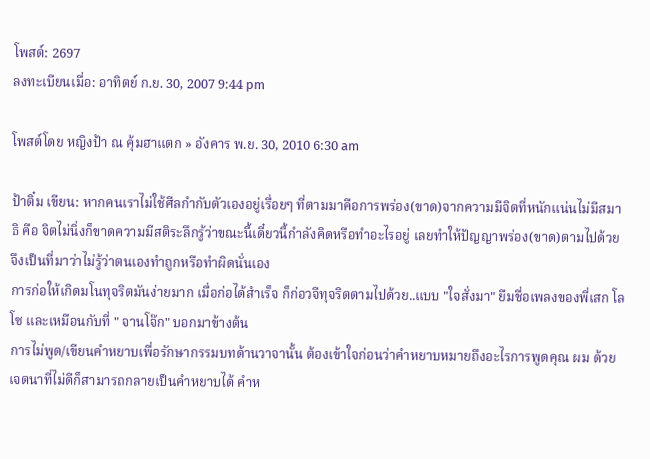โพสต์: 2697
ลงทะเบียนเมื่อ: อาทิตย์ ก.ย. 30, 2007 9:44 pm

โพสต์โดย หญิงป้า ณ คุ้มฮาแตก » อังคาร พ.ย. 30, 2010 6:30 am

ป้าติ๋ม เขียน: หากคนเราไม่ใช้ศีลกำกับตัวเองอยู่เรื่อยๆ ที่ตามมาคือการพร่อง(ขาด)จากความมีจิตที่หนักแน่นไม่มีสมาธิ คือ จิตไม่นิ่งก็ขาดความมีสติระลึกรู้ว่าขณะนี้เดี๋ยวนี้กำลังคิดหรือทำอะไรอยู่ เลยทำให้ปัญญาพร่อง(ขาด)ตามไปด้วย จึงเป็นที่มาว่าไม่รู้ว่าตนเองทำถูกหรือทำผิดนั่นเอง
การก่อให้เกิดมโนทุจริตมันง่ายมาก เมื่อก่อได้สำเร็จ ก็ก่อวจีทุจริตตามไปด้วย..แบบ "ใจสั่งมา" ยืมชื่อเพลงของพี่เสก โลโซ และเหมือนกับที่ " จานโจ๊ก" บอกมาข้างต้น
การไม่พูด/เขียนคำหยาบเพื่อรักษากรรมบทด้านวาจานั้น ต้องเข้าใจก่อนว่าคำหยาบหมายถึงอะไรการพูดคุณ ผม ด้วยเจตนาที่ไม่ดีก็สามารถกลายเป็นคำหยาบได้ คำห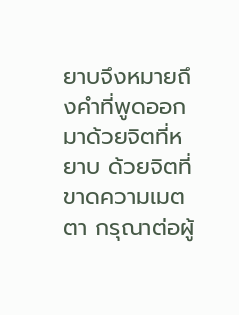ยาบจึงหมายถึงคำที่พูดออกมาด้วยจิตที่หยาบ ด้วยจิตที่ขาดความเมตตา กรุณาต่อผู้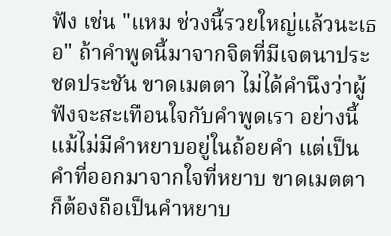ฟัง เช่น "แหม ช่วงนี้รวยใหญ่แล้วนะเธอ" ถ้าคำพูดนี้มาจากจิตที่มีเจตนาประชดประชัน ขาดเมตตา ไม่ได้คำนึงว่าผู้ฟังจะสะเทือนใจกับคำพูดเรา อย่างนี้แม้ไม่มีคำหยาบอยู่ในถ้อยคำ แต่เป็นคำที่ออกมาจากใจที่หยาบ ขาดเมตตา ก็ต้องถือเป็นคำหยาบ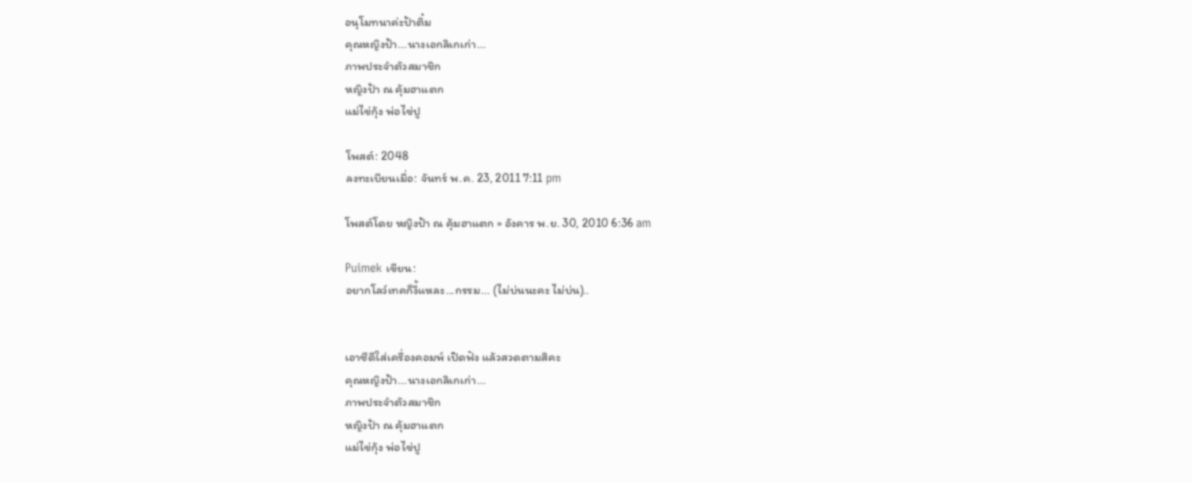อนุโมทนาค่ะป้าติ๋ม
คุณหญิงป้า...นางเอกลิเกเก่า...
ภาพประจำตัวสมาชิก
หญิงป้า ณ คุ้มฮาแตก
แม่ไข่กุ้ง พ่อไข่ปู

โพสต์: 2048
ลงทะเบียนเมื่อ: จันทร์ พ.ค. 23, 2011 7:11 pm

โพสต์โดย หญิงป้า ณ คุ้มฮาแตก » อังคาร พ.ย. 30, 2010 6:36 am

Puimek เขียน:
อยากโลว์เทคก็งี้แหละ...กรรม... (ไม่บ่นนะคะ ไม่บ่น)..


เอาซีดีใส่เครื่องคอมพ์ เปิดฟัง แล้วสวดตามสิคะ
คุณหญิงป้า...นางเอกลิเกเก่า...
ภาพประจำตัวสมาชิก
หญิงป้า ณ คุ้มฮาแตก
แม่ไข่กุ้ง พ่อไข่ปู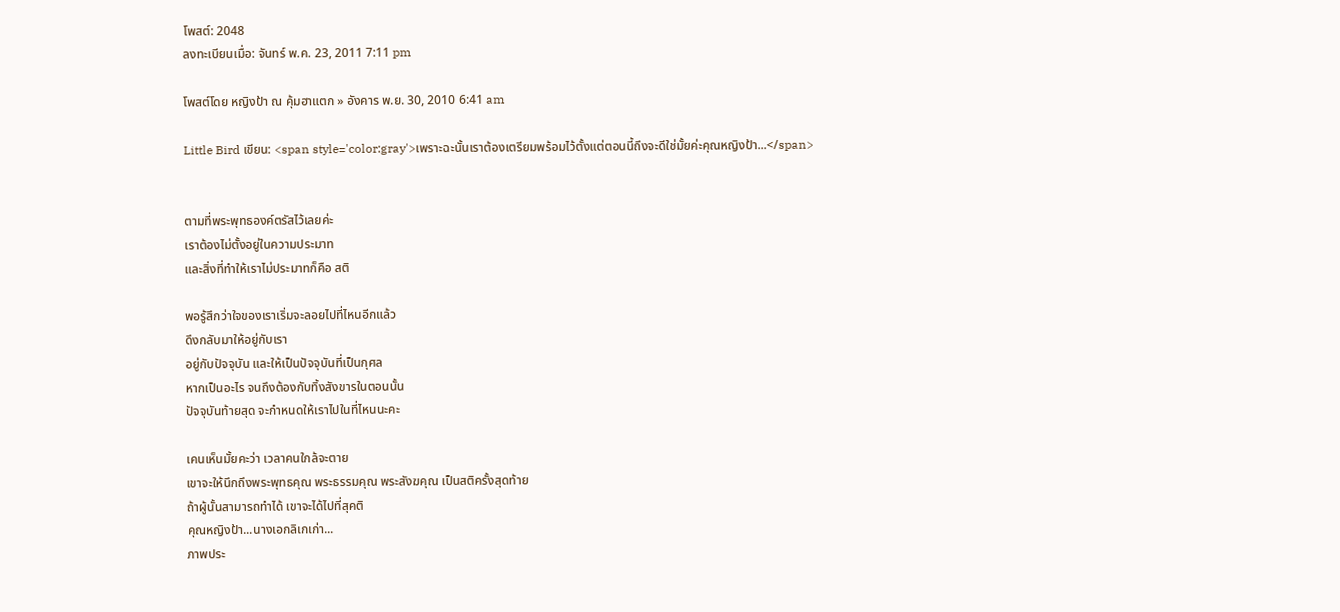โพสต์: 2048
ลงทะเบียนเมื่อ: จันทร์ พ.ค. 23, 2011 7:11 pm

โพสต์โดย หญิงป้า ณ คุ้มฮาแตก » อังคาร พ.ย. 30, 2010 6:41 am

Little Bird เขียน: <span style='color:gray'>เพราะฉะนั้นเราต้องเตรียมพร้อมไว้ตั้งแต่ตอนนี้ถึงจะดีใช่มั้ยค่ะคุณหญิงป้า...</span>


ตามที่พระพุทธองค์ตรัสไว้เลยค่ะ
เราต้องไม่ตั้งอยู่ในความประมาท
และสิ่งที่ทำให้เราไม่ประมาทก็คือ สติ

พอรู้สึกว่าใจของเราเริ่มจะลอยไปที่ไหนอีกแล้ว
ดึงกลับมาให้อยู่กับเรา
อยู่กับปัจจุบัน และให้เป็นปัจจุบันที่เป็นกุศล
หากเป็นอะไร จนถึงต้องกับทิ้งสังขารในตอนนั้น
ปัจจุบันท้ายสุด จะกำหนดให้เราไปในที่ไหนนะคะ

เคนเห็นมั้ยคะว่า เวลาคนใกล้จะตาย
เขาจะให้นึกถึงพระพุทธคุณ พระธรรมคุณ พระสังฆคุณ เป็นสติครั้งสุดท้าย
ถ้าผู้นั้นสามารถทำได้ เขาจะได้ไปที่สุคติ
คุณหญิงป้า...นางเอกลิเกเก่า...
ภาพประ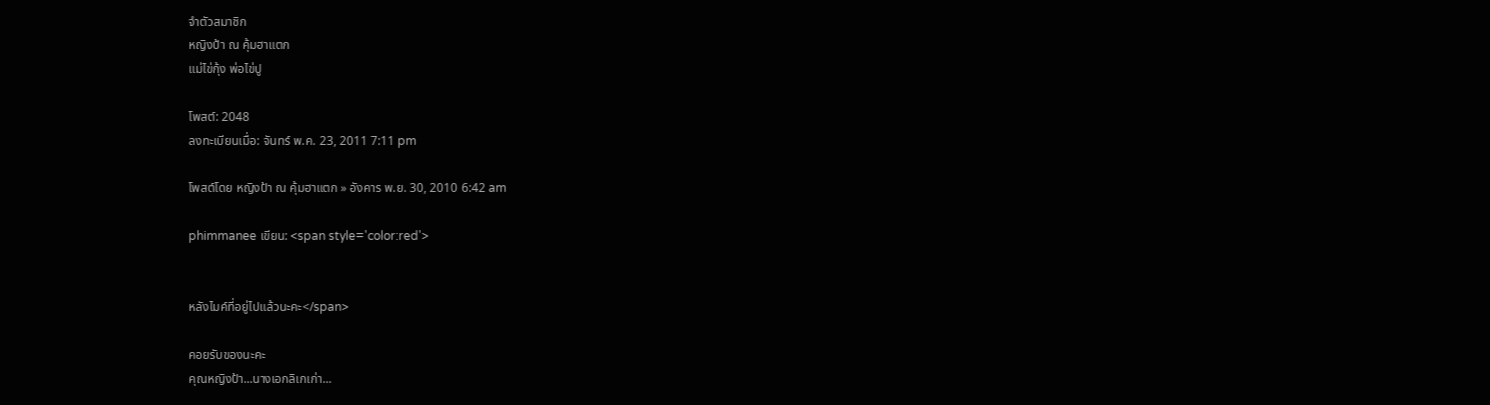จำตัวสมาชิก
หญิงป้า ณ คุ้มฮาแตก
แม่ไข่กุ้ง พ่อไข่ปู

โพสต์: 2048
ลงทะเบียนเมื่อ: จันทร์ พ.ค. 23, 2011 7:11 pm

โพสต์โดย หญิงป้า ณ คุ้มฮาแตก » อังคาร พ.ย. 30, 2010 6:42 am

phimmanee เขียน: <span style='color:red'>


หลังไมค์ที่อยู่ไปแล้วนะคะ</span>

คอยรับของนะคะ
คุณหญิงป้า...นางเอกลิเกเก่า...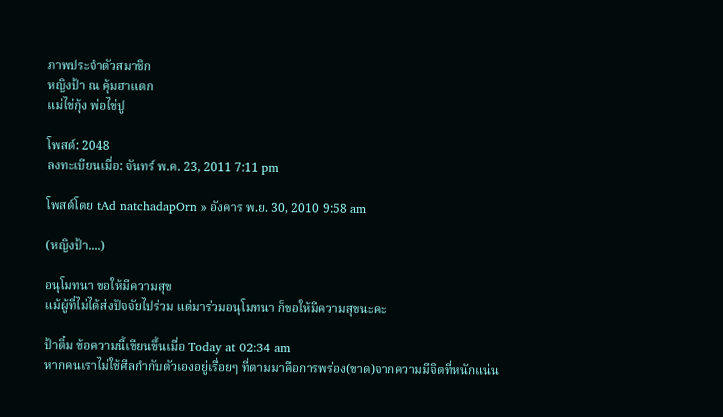ภาพประจำตัวสมาชิก
หญิงป้า ณ คุ้มฮาแตก
แม่ไข่กุ้ง พ่อไข่ปู

โพสต์: 2048
ลงทะเบียนเมื่อ: จันทร์ พ.ค. 23, 2011 7:11 pm

โพสต์โดย tAd natchadapOrn » อังคาร พ.ย. 30, 2010 9:58 am

(หญิงป้า....)

อนุโมทนา ขอให้มีความสุข
แม้ผู้ที่ไม่ได้ส่งปัจจัยไปร่วม แต่มาร่วมอนุโมทนา ก็ขอให้มีความสุขนะคะ

ป้าติ๋ม ข้อความนี้เขียนขึ้นเมื่อ Today at 02:34 am
หากคนเราไม่ใช้ศีลกำกับตัวเองอยู่เรื่อยๆ ที่ตามมาคือการพร่อง(ขาด)จากความมีจิตที่หนักแน่น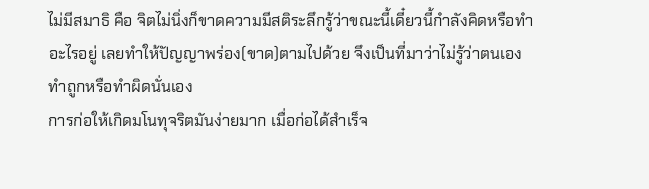ไม่มีสมาธิ คือ จิตไม่นิ่งก็ขาดความมีสติระลึกรู้ว่าขณะนี้เดี๋ยวนี้กำลังคิดหรือทำอะไรอยู่ เลยทำให้ปัญญาพร่อง(ขาด)ตามไปด้วย จึงเป็นที่มาว่าไม่รู้ว่าตนเองทำถูกหรือทำผิดนั่นเอง
การก่อให้เกิดมโนทุจริตมันง่ายมาก เมื่อก่อได้สำเร็จ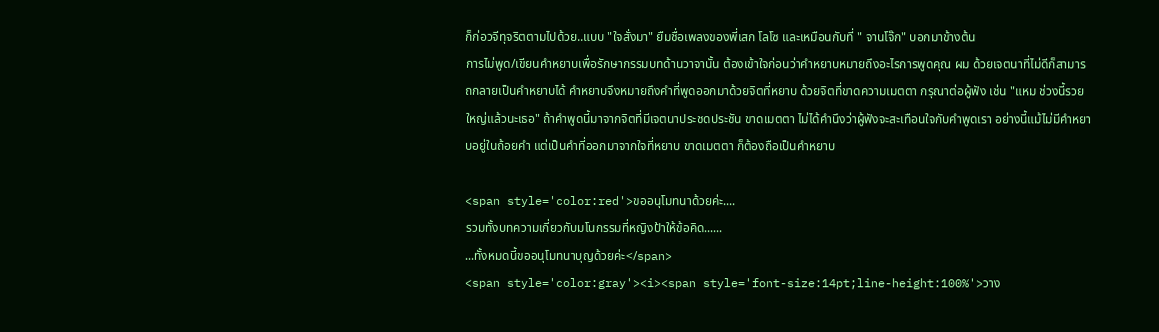ก็ก่อวจีทุจริตตามไปด้วย..แบบ "ใจสั่งมา" ยืมชื่อเพลงของพี่เสก โลโซ และเหมือนกับที่ " จานโจ๊ก" บอกมาข้างต้น
การไม่พูด/เขียนคำหยาบเพื่อรักษากรรมบทด้านวาจานั้น ต้องเข้าใจก่อนว่าคำหยาบหมายถึงอะไรการพูดคุณ ผม ด้วยเจตนาที่ไม่ดีก็สามารถกลายเป็นคำหยาบได้ คำหยาบจึงหมายถึงคำที่พูดออกมาด้วยจิตที่หยาบ ด้วยจิตที่ขาดความเมตตา กรุณาต่อผู้ฟัง เช่น "แหม ช่วงนี้รวยใหญ่แล้วนะเธอ" ถ้าคำพูดนี้มาจากจิตที่มีเจตนาประชดประชัน ขาดเมตตา ไม่ได้คำนึงว่าผู้ฟังจะสะเทือนใจกับคำพูดเรา อย่างนี้แม้ไม่มีคำหยาบอยู่ในถ้อยคำ แต่เป็นคำที่ออกมาจากใจที่หยาบ ขาดเมตตา ก็ต้องถือเป็นคำหยาบ

<span style='color:red'>ขออนุโมทนาด้วยค่ะ....
รวมทั้งบทความเกี่ยวกับมโนกรรมที่หญิงป้าให้ข้อคิด......
...ทั้งหมดนี้ขออนุโมทนาบุญด้วยค่ะ</span>
<span style='color:gray'><i><span style='font-size:14pt;line-height:100%'>วาง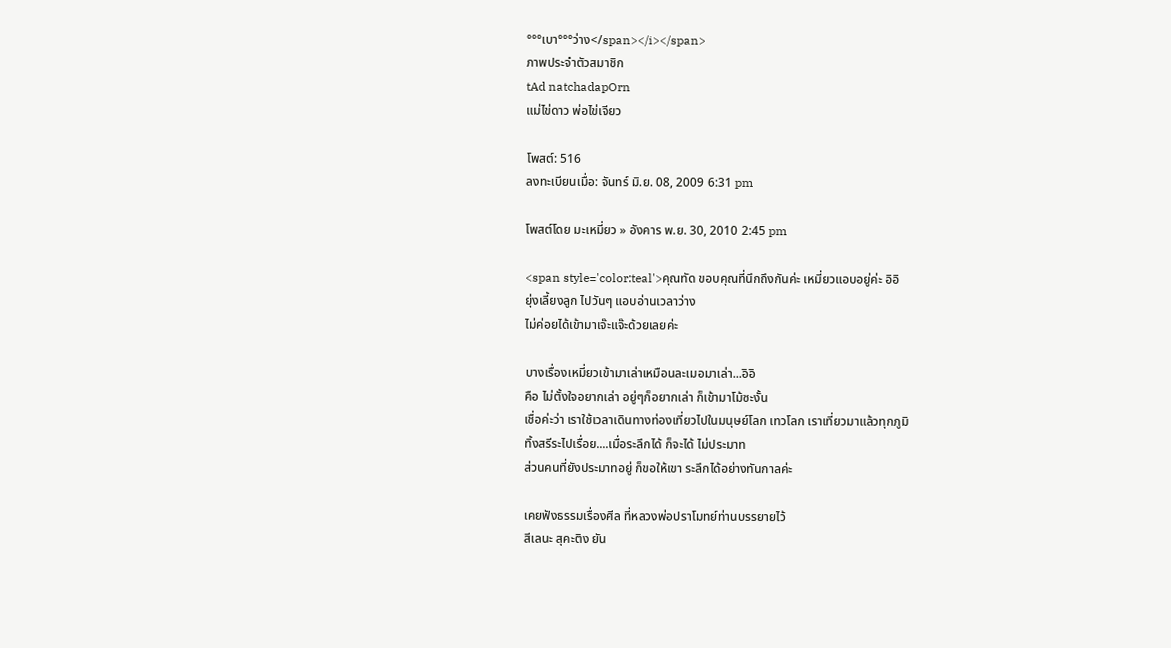°°°เบา°°°ว่าง</span></i></span>
ภาพประจำตัวสมาชิก
tAd natchadapOrn
แม่ไข่ดาว พ่อไข่เจียว

โพสต์: 516
ลงทะเบียนเมื่อ: จันทร์ มิ.ย. 08, 2009 6:31 pm

โพสต์โดย มะเหมี่ยว » อังคาร พ.ย. 30, 2010 2:45 pm

<span style='color:teal'>คุณทัด ขอบคุณที่นึกถึงกันค่ะ เหมี่ยวแอบอยู่ค่ะ อิอิ
ยุ่งเลี้ยงลูก ไปวันๆ แอบอ่านเวลาว่าง
ไม่ค่อยได้เข้ามาเจ๊ะแจ๊ะด้วยเลยค่ะ

บางเรื่องเหมี่ยวเข้ามาเล่าเหมือนละเมอมาเล่า...อิอิ
คือ ไม่ตั้งใจอยากเล่า อยู่ๆก็อยากเล่า ก็เข้ามาโม้ซะงั้น
เชื่อค่ะว่า เราใช้เวลาเดินทางท่องเที่ยวไปในมนุษย์โลก เทวโลก เราเที่ยวมาแล้วทุกภูมิ
ทิ้งสรีระไปเรื่อย....เมื่อระลึกได้ ก็จะได้ ไม่ประมาท
ส่วนคนที่ยังประมาทอยู่ ก็ขอให้เขา ระลึกได้อย่างทันกาลค่ะ

เคยฟังธรรมเรื่องศีล ที่หลวงพ่อปราโมทย์ท่านบรรยายไว้
สีเลนะ สุคะติง ยัน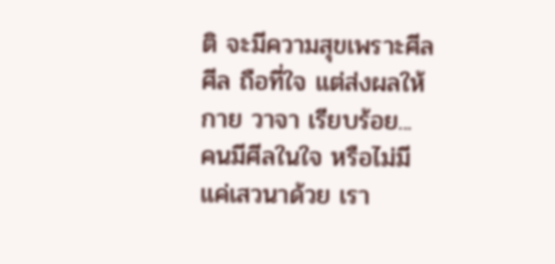ติ จะมีความสุขเพราะศีล
ศีล ถือที่ใจ แต่ส่งผลให้ กาย วาจา เรียบร้อย...
คนมีศีลในใจ หรือไม่มี แค่เสวนาด้วย เรา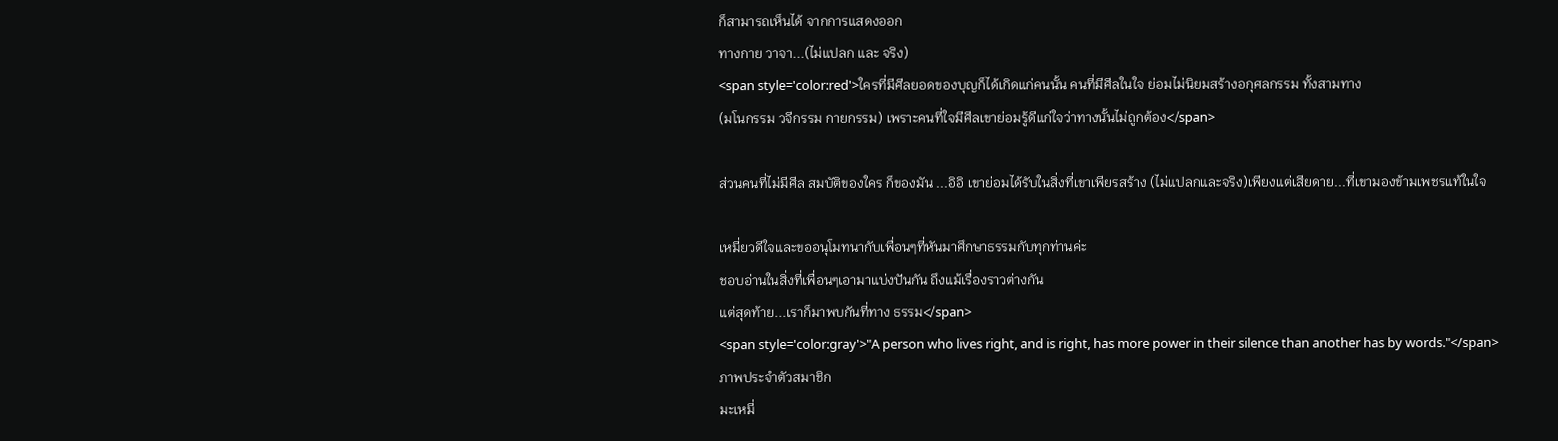ก็สามารถเห็นได้ จากการแสดงออก
ทางกาย วาจา...(ไม่แปลก และ จริง)
<span style='color:red'>ใครที่มีศีลยอดของบุญก็ได้เกิดแก่คนนั้น คนที่มีศีลในใจ ย่อมไม่นิยมสร้างอกุศลกรรม ทั้งสามทาง
(มโนกรรม วจีกรรม กายกรรม) เพราะคนที่ใจมีศีลเขาย่อมรู้ดีแก่ใจว่าทางนั้นไม่ถูกต้อง</span>

ส่วนคนที่ไม่มีศีล สมบัติของใคร ก็ของมัน ...อิอิ เขาย่อมได้รับในสิ่งที่เขาเพียรสร้าง (ไม่แปลกและจริง)เพียงแต่เสียดาย...ที่เขามองข้ามเพชรแท้ในใจ

เหมี่ยวดีใจและขออนุโมทนากับเพื่อนๆที่หันมาศึกษาธรรมกับทุกท่านค่ะ
ชอบอ่านในสิ่งที่เพื่อนๆเอามาแบ่งปันกัน ถึงแม้เรื่องราวต่างกัน
แต่สุดท้าย...เราก็มาพบกันที่ทาง ธรรม</span>
<span style='color:gray'>"A person who lives right, and is right, has more power in their silence than another has by words."</span>
ภาพประจำตัวสมาชิก
มะเหมี่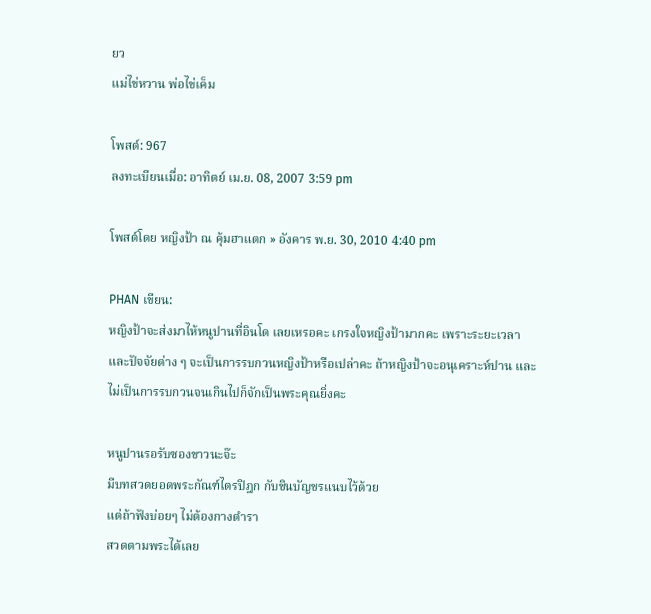ยว
แม่ไข่หวาน พ่อไข่เค็ม

โพสต์: 967
ลงทะเบียนเมื่อ: อาทิตย์ เม.ย. 08, 2007 3:59 pm

โพสต์โดย หญิงป้า ณ คุ้มฮาแตก » อังคาร พ.ย. 30, 2010 4:40 pm

PHAN เขียน:
หญิงป้าจะส่งมาไห้หนูปานที่อินโด เลยเหรอคะ เกรงใจหญิงป้ามากคะ เพราะระยะเวลาและปัจจัยต่าง ๆ จะเป็นการรบกวนหญิงป้าหรือเปล่าคะ ถ้าหญิงป้าจะอนุเคราะห์ปาน และไม่เป็นการรบกวนจนเกินไปก็จักเป็นพระคุณยิ่งคะ

หนูปานรอรับซองขาวนะจ๊ะ
มีบทสวดยอดพระกัณฑ์ไตรปิฎก กับชินบัญชรแนบไว้ด้วย
แต่ถ้าฟังบ่อยๆ ไม่ต้องกางตำรา
สวดตามพระได้เลย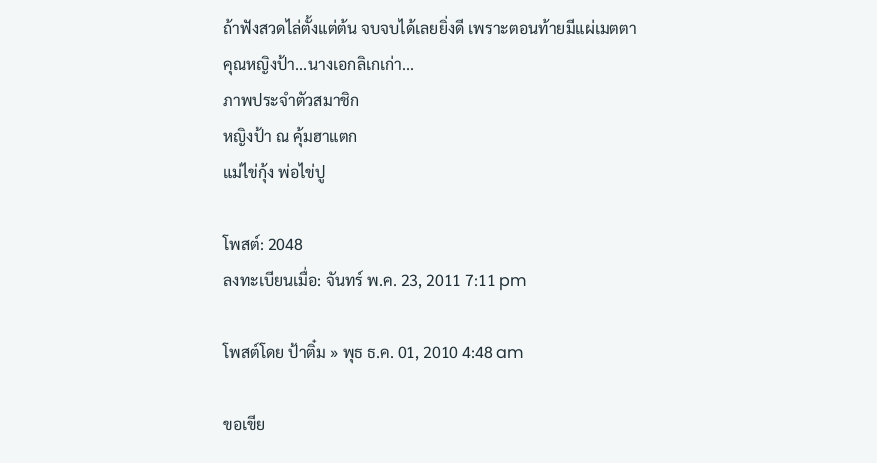ถ้าฟังสวดไล่ตั้งแต่ต้น จบจบได้เลยยิ่งดี เพราะตอนท้ายมีแผ่เมตตา
คุณหญิงป้า...นางเอกลิเกเก่า...
ภาพประจำตัวสมาชิก
หญิงป้า ณ คุ้มฮาแตก
แม่ไข่กุ้ง พ่อไข่ปู

โพสต์: 2048
ลงทะเบียนเมื่อ: จันทร์ พ.ค. 23, 2011 7:11 pm

โพสต์โดย ป้าติ๋ม » พุธ ธ.ค. 01, 2010 4:48 am

ขอเขีย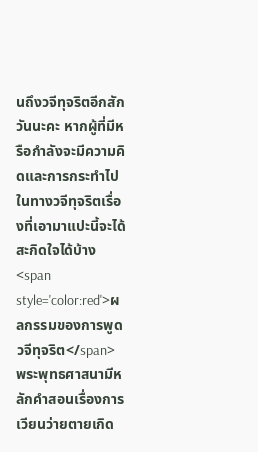นถึงวจีทุจริตอีกสักวันนะคะ หากผู้ที่มีหรือกำลังจะมีความคิดและการกระทำไปในทางวจีทุจริตเรื่องที่เอามาแปะนี้จะได้สะกิดใจได้บ้าง
<span style='color:red'>ผลกรรมของการพูดวจีทุจริต</span>
พระพุทธศาสนามีหลักคำสอนเรื่องการเวียนว่ายตายเกิด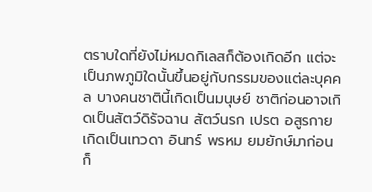ตราบใดที่ยังไม่หมดกิเลสก็ต้องเกิดอีก แต่จะเป็นภพภูมิใดนั้นขึ้นอยู่กับกรรมของแต่ละบุคคล บางคนชาตินี้เกิดเป็นมนุษย์ ชาติก่อนอาจเกิดเป็นสัตว์ดิรัจฉาน สัตว์นรก เปรต อสูรกาย เกิดเป็นเทวดา อินทร์ พรหม ยมยักษ์มาก่อนก็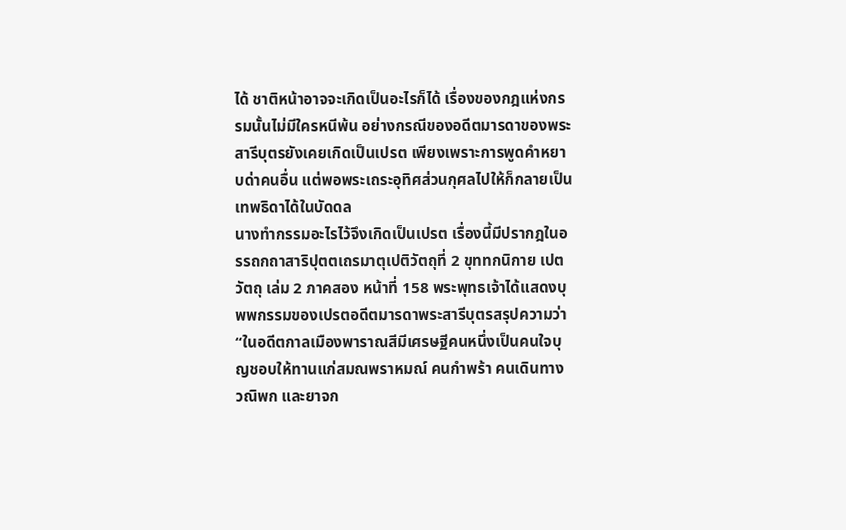ได้ ชาติหน้าอาจจะเกิดเป็นอะไรก็ได้ เรื่องของกฎแห่งกรรมนั้นไม่มีใครหนีพ้น อย่างกรณีของอดีตมารดาของพระสารีบุตรยังเคยเกิดเป็นเปรต เพียงเพราะการพูดคำหยาบด่าคนอื่น แต่พอพระเถระอุทิศส่วนกุศลไปให้ก็กลายเป็นเทพธิดาได้ในบัดดล
นางทำกรรมอะไรไว้จึงเกิดเป็นเปรต เรื่องนี้มีปรากฎในอรรถกถาสาริปุตตเถรมาตุเปติวัตถุที่ 2 ขุททกนิกาย เปตวัตถุ เล่ม 2 ภาคสอง หน้าที่ 158 พระพุทธเจ้าได้แสดงบุพพกรรมของเปรตอดีตมารดาพระสารีบุตรสรุปความว่า “ในอดีตกาลเมืองพาราณสีมีเศรษฐีคนหนึ่งเป็นคนใจบุญชอบให้ทานแก่สมณพราหมณ์ คนกำพร้า คนเดินทาง วณิพก และยาจก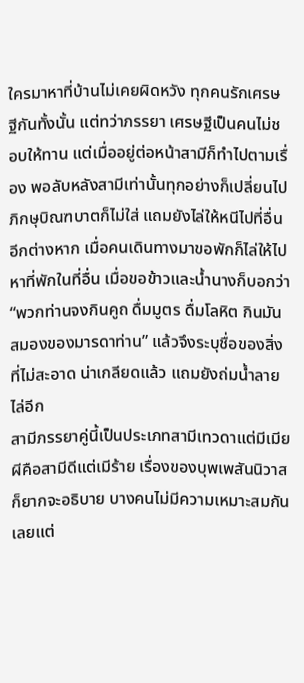ใครมาหาที่บ้านไม่เคยผิดหวัง ทุกคนรักเศรษฐีกันทั้งนั้น แต่ทว่าภรรยา เศรษฐีเป็นคนไม่ชอบให้ทาน แต่เมื่ออยู่ต่อหน้าสามีก็ทำไปตามเรื่อง พอลับหลังสามีเท่านั้นทุกอย่างก็เปลี่ยนไปภิกษุบิณฑบาตก็ไม่ใส่ แถมยังไล่ให้หนีไปที่อื่นอีกต่างหาก เมื่อคนเดินทางมาขอพักก็ไล่ให้ไปหาที่พักในที่อื่น เมื่อขอข้าวและน้ำนางก็บอกว่า “พวกท่านจงกินคูถ ดื่มมูตร ดื่มโลหิต กินมันสมองของมารดาท่าน” แล้วจึงระบุชื่อของสิ่งที่ไม่สะอาด น่าเกลียดแล้ว แถมยังถ่มน้ำลายไล่อีก
สามีภรรยาคู่นี้เป็นประเภทสามีเทวดาแต่มีเมียผีคือสามีดีแต่เมีร้าย เรื่องของบุพเพสันนิวาสก็ยากจะอธิบาย บางคนไม่มีความเหมาะสมกันเลยแต่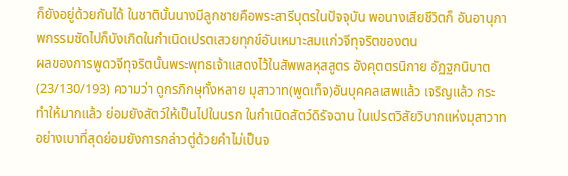ก็ยังอยู่ด้วยกันได้ ในชาตินั้นนางมีลูกชายคือพระสารีบุตรในปัจจุบัน พอนางเสียชีวิตก็ อันอานุภาพกรรมซัดไปก็บังเกิดในกำเนิดเปรตเสวยทุกข์อันเหมาะสมแก่วจีทุจริตของตน
ผลของการพูดวจีทุจริตนั้นพระพุทธเจ้าแสดงไว้ในสัพพลหุสสูตร อังคุตตรนิกาย อัฏฐกนิบาต(23/130/193) ความว่า ดูกรภิกษุทั้งหลาย มุสาวาท(พูดเท็จ)อันบุคคลเสพแล้ว เจริญแล้ว กระทำให้มากแล้ว ย่อมยังสัตว์ให้เป็นไปในนรก ในกำเนิดสัตว์ดิรัจฉาน ในเปรตวิสัยวิบากแห่งมุสาวาทอย่างเบาที่สุดย่อมยังการกล่าวตู่ด้วยคำไม่เป็นจ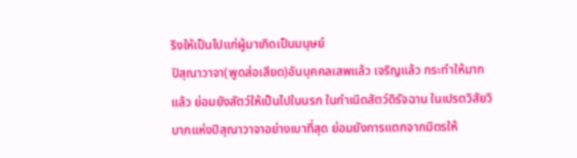ริงให้เป็นไปแก่ผู้มาเกิดเป็นมนุษย์
ปิสุณาวาจา(พูดส่อเสียด)อันบุคคลเสพแล้ว เจริญแล้ว กระทำให้มากแล้ว ย่อมยังสัตว์ให้เป็นไปในนรก ในกำเนิดสัตว์ดิรัจฉาน ในเปรตวิสัยวิบากแห่งปิสุณาวาจาอย่างเบาที่สุด ย่อมยังการแตกจากมิตรให้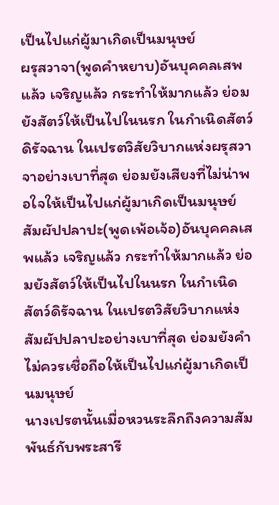เป็นไปแก่ผู้มาเกิดเป็นมนุษย์
ผรุสวาจา(พูดคำหยาบ)อันบุคคลเสพแล้ว เจริญแล้ว กระทำให้มากแล้ว ย่อมยังสัตว์ให้เป็นไปในนรก ในกำเนิดสัตว์ดิรัจฉาน ในเปรตวิสัยวิบากแห่งผรุสวาจาอย่างเบาที่สุด ย่อมยังเสียงที่ไม่น่าพอใจให้เป็นไปแก่ผู้มาเกิดเป็นมนุษย์
สัมผัปปลาปะ(พูดเพ้อเจ้อ)อันบุคคลเสพแล้ว เจริญแล้ว กระทำให้มากแล้ว ย่อมยังสัตว์ให้เป็นไปในนรก ในกำเนิดสัตว์ดิรัจฉาน ในเปรตวิสัยวิบากแห่งสัมผัปปลาปะอย่างเบาที่สุด ย่อมยังคำไม่ควรเชื่อถือให้เป็นไปแก่ผู้มาเกิดเป็นมนุษย์
นางเปรตนั้นเมื่อหวนระลึกถึงความสัมพันธ์กับพระสารี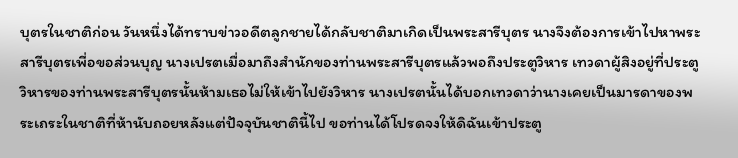บุตรในชาติก่อน วันหนึ่งได้ทราบข่าวอดีตลูกชายได้กลับชาติมาเกิดเป็นพระสารีบุตร นางจึงต้องการเข้าไปหาพระสารีบุตรเพี่อขอส่วนบุญ นางเปรตเมื่อมาถึงสำนักของท่านพระสารีบุตรแล้วพอถึงประตูวิหาร เทวดาผู้สิงอยู่ที่ประตูวิหารของท่านพระสารีบุตรนั้นห้ามเธอไม่ให้เข้าไปยังวิหาร นางเปรตนั้นได้บอกเทวดาว่านางเคยเป็นมารดาของพระเถระในชาติที่ห้านับถอยหลังแต่ปัจจุบันชาตินี้ไป ขอท่านได้โปรดจงให้ดิฉันเข้าประตู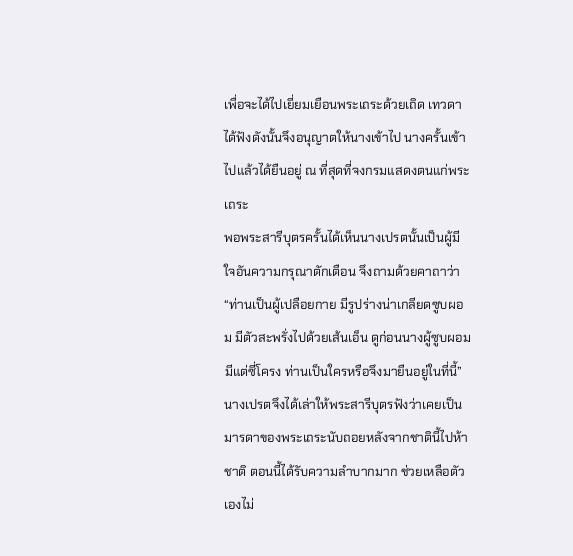เพื่อจะได้ไปเยี่ยมเยือนพระเถระด้วยเถิด เทวดาได้ฟังดังนั้นจึงอนุญาตให้นางเข้าไป นางครั้นเข้าไปแล้วได้ยืนอยู่ ณ ที่สุดที่จงกรมแสดงตนแก่พระเถระ
พอพระสารีบุตรครั้นได้เห็นนางเปรตนั้นเป็นผู้มีใจอันความกรุณาตักเตือน จึงถามด้วยคาถาว่า “ท่านเป็นผู้เปลือยกาย มีรูปร่างน่าเกลียดซูบผอม มีตัวสะพรั่งไปด้วยเส้นเอ็น ดูก่อนนางผู้ซูบผอมมีแต่ซี่โครง ท่านเป็นใครหรือจึงมายืนอยู่ในที่นี้”
นางเปรตจึงได้เล่าให้พระสารีบุตรฟังว่าเคยเป็นมารดาของพระเถระนับถอยหลังจากชาตินี้ไปห้าชาติ ตอนนี้ได้รับความลำบากมาก ช่วยเหลือตัวเองไม่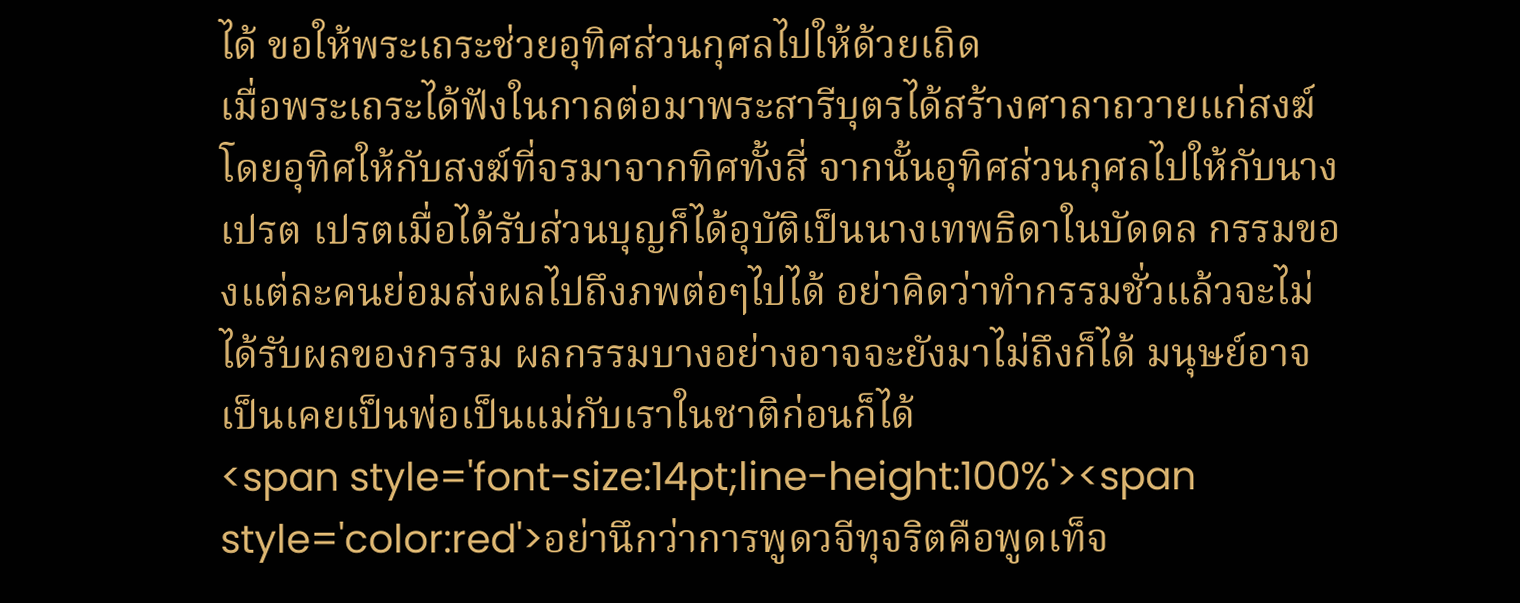ได้ ขอให้พระเถระช่วยอุทิศส่วนกุศลไปให้ด้วยเถิด
เมื่อพระเถระได้ฟังในกาลต่อมาพระสารีบุตรได้สร้างศาลาถวายแก่สงฆ์ โดยอุทิศให้กับสงฆ์ที่จรมาจากทิศทั้งสี่ จากนั้นอุทิศส่วนกุศลไปให้กับนางเปรต เปรตเมื่อได้รับส่วนบุญก็ได้อุบัติเป็นนางเทพธิดาในบัดดล กรรมของแต่ละคนย่อมส่งผลไปถึงภพต่อๆไปได้ อย่าคิดว่าทำกรรมชั่วแล้วจะไม่ได้รับผลของกรรม ผลกรรมบางอย่างอาจจะยังมาไม่ถึงก็ได้ มนุษย์อาจเป็นเคยเป็นพ่อเป็นแม่กับเราในชาติก่อนก็ได้
<span style='font-size:14pt;line-height:100%'><span style='color:red'>อย่านึกว่าการพูดวจีทุจริตคือพูดเท็จ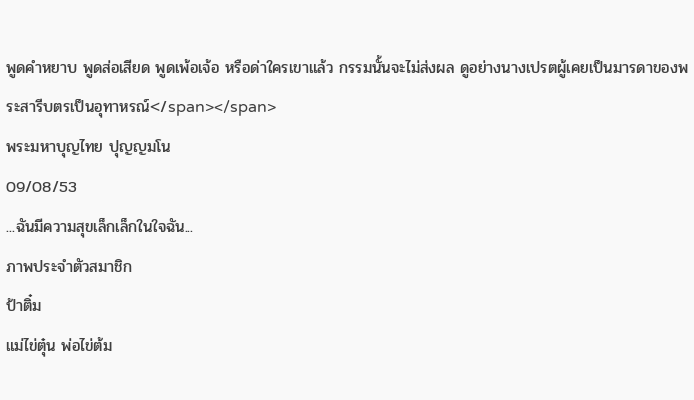พูดคำหยาบ พูดส่อเสียด พูดเพ้อเจ้อ หรือด่าใครเขาแล้ว กรรมนั้นจะไม่ส่งผล ดูอย่างนางเปรตผู้เคยเป็นมารดาของพระสารีบตรเป็นอุทาหรณ์</span></span>
พระมหาบุญไทย ปุญญมโน
09/08/53
...ฉันมีความสุขเล็กเล็กในใจฉัน...
ภาพประจำตัวสมาชิก
ป้าติ๋ม
แม่ไข่ตุ๋น พ่อไข่ต้ม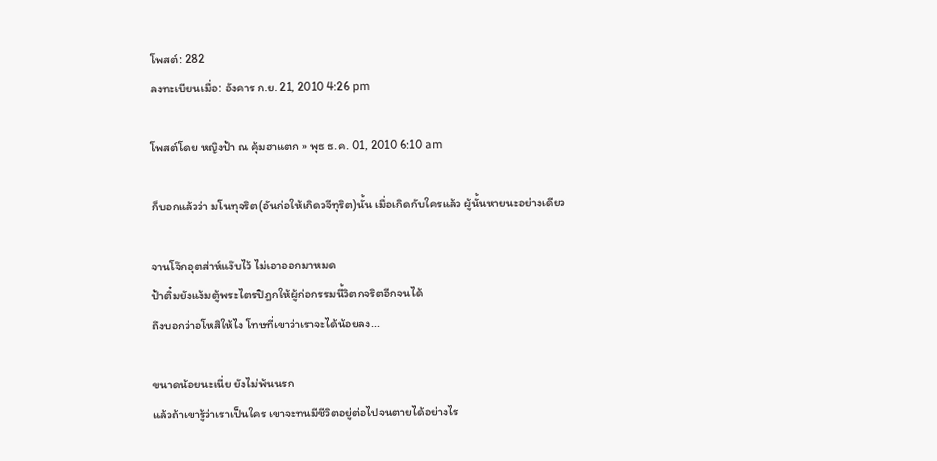โพสต์: 282
ลงทะเบียนเมื่อ: อังคาร ก.ย. 21, 2010 4:26 pm

โพสต์โดย หญิงป้า ณ คุ้มฮาแตก » พุธ ธ.ค. 01, 2010 6:10 am

ก็บอกแล้วว่า มโนทุจริต(อันก่อให้เกิดวจีทุริต)นั้น เมื่อเกิดกับใครแล้ว ผู้นั้นหายนะอย่างเดียว

จานโจ๊กอุตส่าห์แง๊บไว้ ไม่เอาออกมาหมด
ป้าติ๋มยังแง้มตู้พระไตรปิฎกให้ผู้ก่อกรรมนี้วิตกจริตอีกจนได้
ถึงบอกว่าอโหสิให้ไง โทษที่เขาว่าเราจะได้น้อยลง...

ขนาดน้อยนะเนี่ย ยังไม่พ้นนรก
แล้วถ้าเขารู้ว่าเราเป็นใคร เขาจะทนมีชีวิตอยู่ต่อไปจนตายได้อย่างไร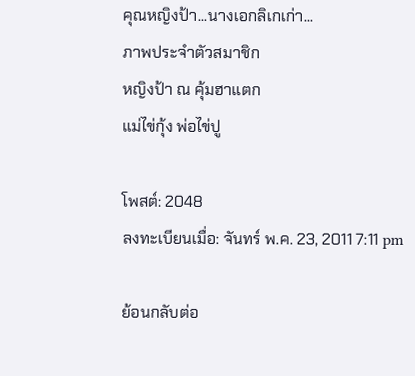คุณหญิงป้า...นางเอกลิเกเก่า...
ภาพประจำตัวสมาชิก
หญิงป้า ณ คุ้มฮาแตก
แม่ไข่กุ้ง พ่อไข่ปู

โพสต์: 2048
ลงทะเบียนเมื่อ: จันทร์ พ.ค. 23, 2011 7:11 pm

ย้อนกลับต่อ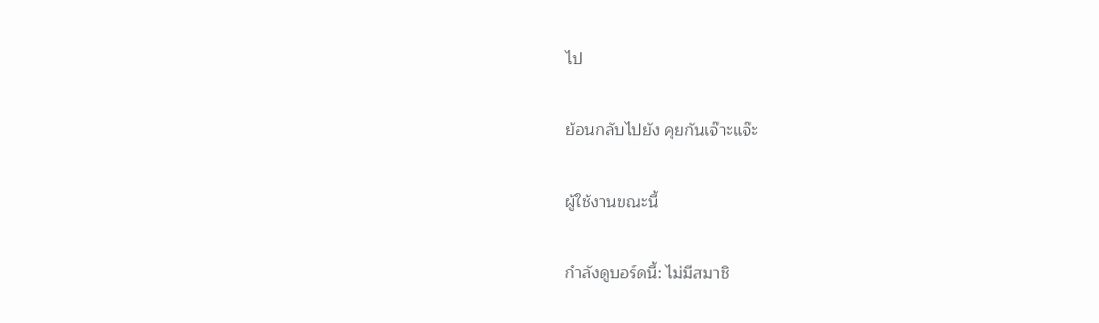ไป

ย้อนกลับไปยัง คุยกันเจ๊าะแจ๊ะ

ผู้ใช้งานขณะนี้

กำลังดูบอร์ดนี้: ไม่มีสมาชิ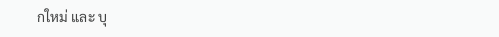กใหม่ และ บุ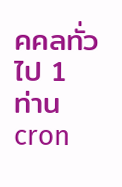คคลทั่วไป 1 ท่าน
cron